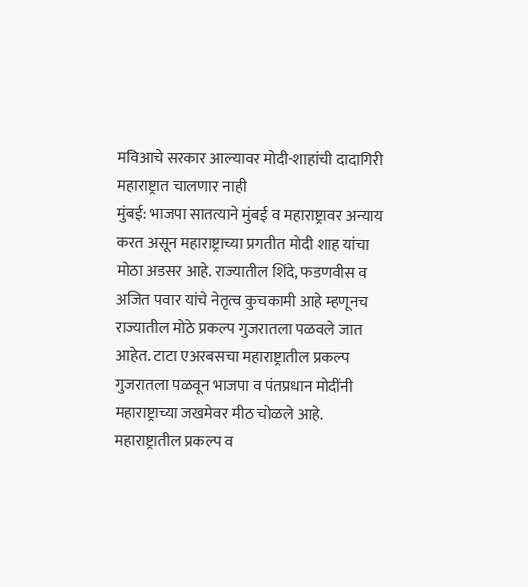मविआचे सरकार आल्यावर मोदी-शाहांची दादागिरी महाराष्ट्रात चालणार नाही
मुंबई: भाजपा सातत्याने मुंबई व महाराष्ट्रावर अन्याय करत असून महाराष्ट्राच्या प्रगतीत मोदी शाह यांचा मोठा अडसर आहे. राज्यातील शिंदे, फडणवीस व अजित पवार यांचे नेतृत्व कुचकामी आहे म्हणूनच राज्यातील मोठे प्रकल्प गुजरातला पळवले जात आहेत. टाटा एअरबसचा महाराष्ट्रातील प्रकल्प गुजरातला पळवून भाजपा व पंतप्रधान मोदींनी महाराष्ट्राच्या जखमेवर मीठ चोळले आहे. महाराष्ट्रातील प्रकल्प व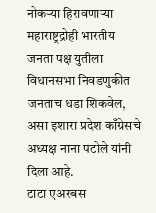नोकऱ्या हिरावणाऱ्या महाराष्ट्रद्रोही भारतीय जनता पक्ष युतीला विधानसभा निवडणुकीत जनताच धडा शिकवेल, असा इशारा प्रदेश काँग्रेसचे अध्यक्ष नाना पटोले यांनी दिला आहे.
टाटा एअरबस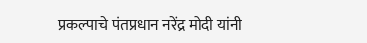प्रकल्पाचे पंतप्रधान नरेंद्र मोदी यांनी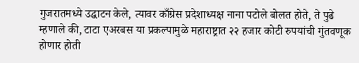गुजरातमध्ये उद्घाटन केले, त्यावर काँग्रेस प्रदेशाध्यक्ष नाना पटोले बोलत होते, ते पुढे म्हणाले की, टाटा एअरबस या प्रकल्पामुळे महाराष्ट्रात २२ हजार कोटी रुपयांची गुंतवणूक होणार होती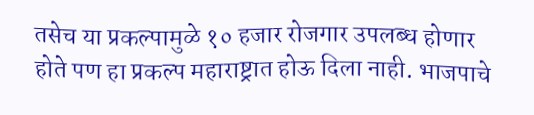तसेच या प्रकल्पामुळे १० हजार रोजगार उपलब्ध होणार होते पण हा प्रकल्प महाराष्ट्रात होऊ दिला नाही. भाजपाचे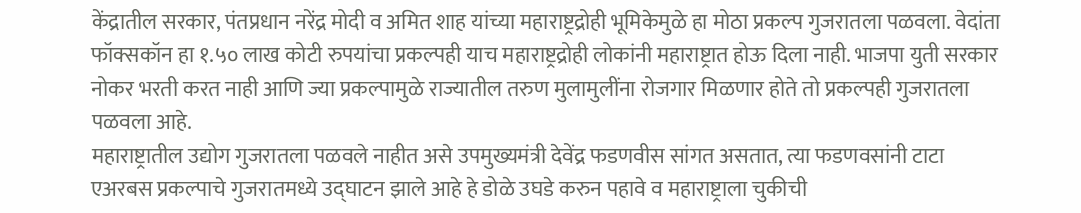केंद्रातील सरकार, पंतप्रधान नरेंद्र मोदी व अमित शाह यांच्या महाराष्ट्रद्रोही भूमिकेमुळे हा मोठा प्रकल्प गुजरातला पळवला. वेदांता फॉक्सकॉन हा १.५० लाख कोटी रुपयांचा प्रकल्पही याच महाराष्ट्रद्रोही लोकांनी महाराष्ट्रात होऊ दिला नाही. भाजपा युती सरकार नोकर भरती करत नाही आणि ज्या प्रकल्पामुळे राज्यातील तरुण मुलामुलींना रोजगार मिळणार होते तो प्रकल्पही गुजरातला पळवला आहे.
महाराष्ट्रातील उद्योग गुजरातला पळवले नाहीत असे उपमुख्यमंत्री देवेंद्र फडणवीस सांगत असतात, त्या फडणवसांनी टाटा एअरबस प्रकल्पाचे गुजरातमध्ये उद्घाटन झाले आहे हे डोळे उघडे करुन पहावे व महाराष्ट्राला चुकीची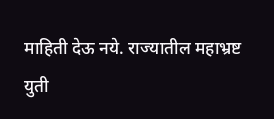माहिती देऊ नये. राज्यातील महाभ्रष्ट युती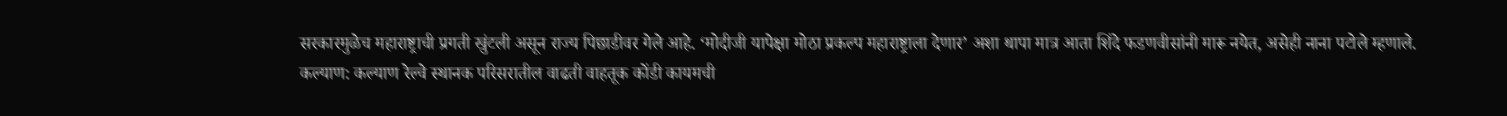सरकारमुळेच महाराष्ट्राची प्रगती खुंटली असून राज्य पिछाडीवर गेले आहे. ‘मोदीजी यापेक्षा मोठा प्रकल्प महाराष्ट्राला देणार’ अशा थापा मात्र आता शिंदे फडणवीसांनी मारू नयेत, असेही नाना पटोले म्हणाले.
कल्याण: कल्याण रेल्वे स्थानक परिसरातील वाढती वाहतूक कोंडी कायमची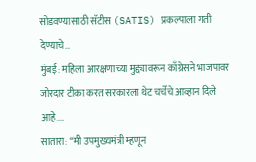सोडवण्यासाठी सॅटीस (SATIS) प्रकल्पाला गती देण्याचे…
मुंबई: महिला आरक्षणाच्या मुद्द्यावरून काँग्रेसने भाजपावर जोरदार टीका करत सरकारला थेट चर्चेचे आव्हान दिले आहे.…
सातारा: “मी उपमुख्यमंत्री म्हणून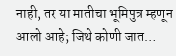नाही, तर या मातीचा भूमिपुत्र म्हणून आलो आहे; जिथे कोणी जात…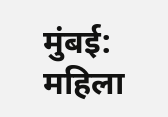मुंबई: महिला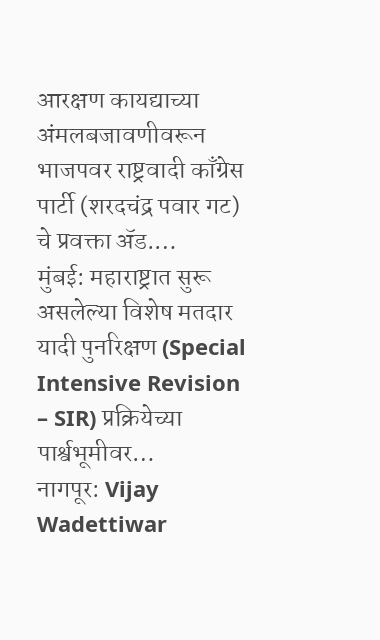आरक्षण कायद्याच्या अंमलबजावणीवरून भाजपवर राष्ट्रवादी काँग्रेस पार्टी (शरदचंद्र पवार गट) चे प्रवक्ता ॲड.…
मुंबई: महाराष्ट्रात सुरू असलेल्या विशेष मतदार यादी पुनरिक्षण (Special Intensive Revision – SIR) प्रक्रियेच्या पार्श्वभूमीवर…
नागपूर: Vijay Wadettiwar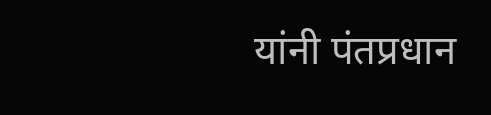यांनी पंतप्रधान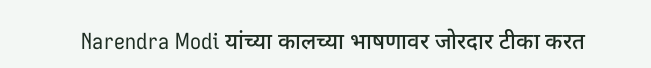Narendra Modi यांच्या कालच्या भाषणावर जोरदार टीका करत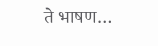ते भाषण…